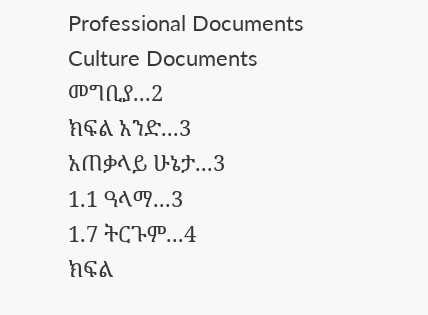Professional Documents
Culture Documents
መግቢያ...2
ክፍል አንድ...3
አጠቃላይ ሁኔታ...3
1.1 ዓላማ...3
1.7 ትርጉም...4
ክፍል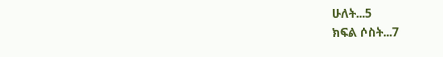ሁለት...5
ክፍል ሶስት...7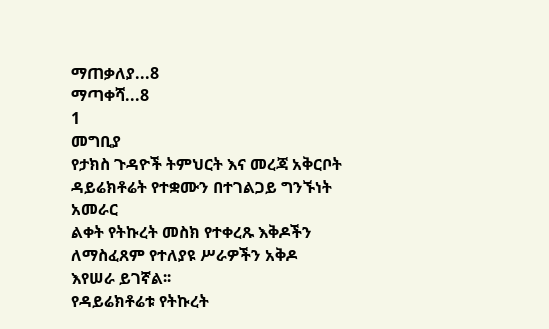ማጠቃለያ...8
ማጣቀሻ...8
1
መግቢያ
የታክስ ጉዳዮች ትምህርት እና መረጃ አቅርቦት ዳይሬክቶሬት የተቋሙን በተገልጋይ ግንኙነት አመራር
ልቀት የትኩረት መስክ የተቀረጹ እቅዶችን ለማስፈጸም የተለያዩ ሥራዎችን አቅዶ እየሠራ ይገኛል፡፡
የዳይሬክቶሬቱ የትኩረት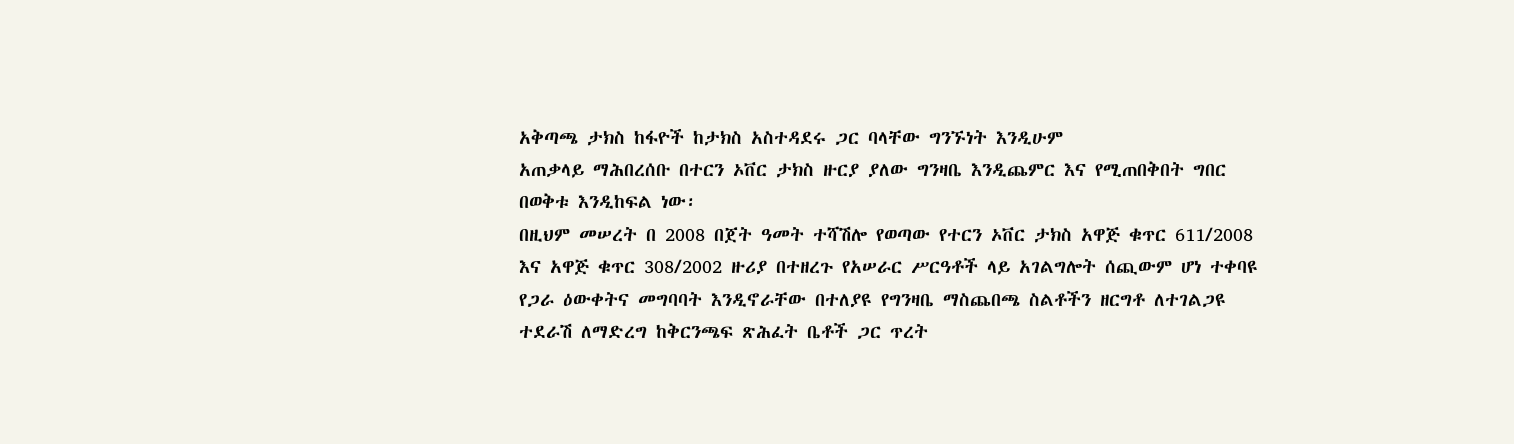አቅጣጫ ታክስ ከፋዮች ከታክስ አስተዳደሩ ጋር ባላቸው ግንኙነት እንዲሁም
አጠቃላይ ማሕበረሰቡ በተርን ኦቨር ታክስ ዙርያ ያለው ግንዛቤ እንዲጨምር እና የሚጠበቅበት ግበር
በወቅቱ እንዲከፍል ነው፡
በዚህም መሠረት በ 2008 በጀት ዓመት ተሻሽሎ የወጣው የተርን ኦቨር ታክስ አዋጅ ቁጥር 611/2008
እና አዋጅ ቁጥር 308/2002 ዙሪያ በተዘረጉ የአሠራር ሥርዓቶች ላይ አገልግሎት ሰጪውም ሆነ ተቀባዩ
የጋራ ዕውቀትና መግባባት እንዲኖራቸው በተለያዩ የግንዛቤ ማስጨበጫ ስልቶችን ዘርግቶ ለተገልጋዩ
ተደራሽ ለማድረግ ከቅርንጫፍ ጽሕፈት ቤቶች ጋር ጥረት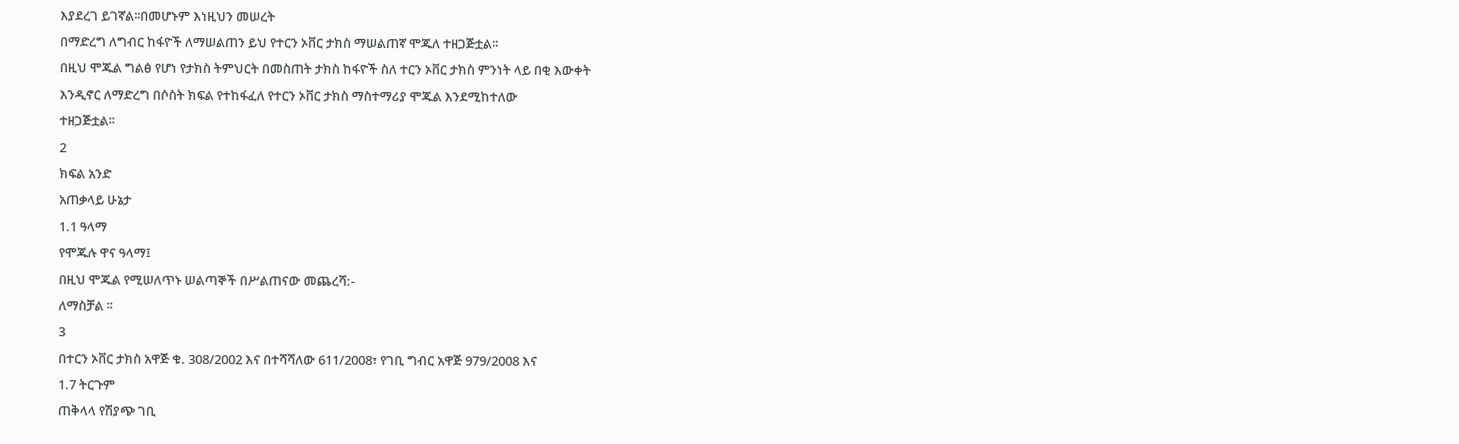እያደረገ ይገኛል፡፡በመሆኑም እነዚህን መሠረት
በማድረግ ለግብር ከፋዮች ለማሠልጠን ይህ የተርን ኦቨር ታክስ ማሠልጠኛ ሞጁለ ተዘጋጅቷል፡፡
በዚህ ሞጁል ግልፅ የሆነ የታክስ ትምህርት በመስጠት ታክስ ከፋዮች ስለ ተርን ኦቨር ታክስ ምንነት ላይ በቂ እውቀት
እንዲኖር ለማድረግ በሶስት ክፍል የተከፋፈለ የተርን ኦቨር ታክስ ማስተማሪያ ሞጁል እንደሚከተለው
ተዘጋጅቷል፡፡
2
ክፍል አንድ
አጠቃላይ ሁኔታ
1.1 ዓላማ
የሞጁሉ ዋና ዓላማ፤
በዚህ ሞጁል የሚሠለጥኑ ሠልጣኞች በሥልጠናው መጨረሻ:-
ለማስቻል ፡፡
3
በተርን ኦቨር ታክስ አዋጅ ቁ. 308/2002 እና በተሻሻለው 611/2008፣ የገቢ ግብር አዋጅ 979/2008 እና
1.7 ትርጉም
ጠቅላላ የሽያጭ ገቢ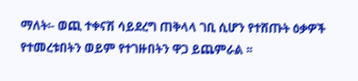ማለት፡- ወጪ ተቀናሽ ሳይደረግ ጠቅላላ ገቢ ሲሆን የተሸጡት ዕቃዎች
የተመረቱበትን ወይም የተገዙበትን ዋጋ ይጨምራል ፡፡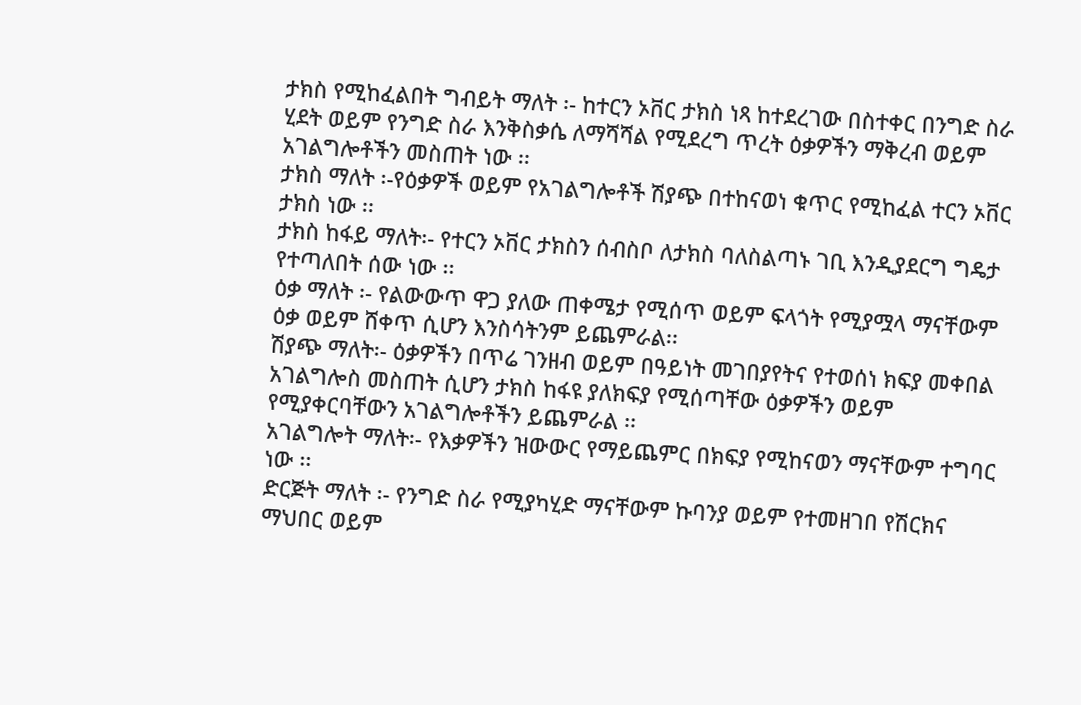ታክስ የሚከፈልበት ግብይት ማለት ፡- ከተርን ኦቨር ታክስ ነጻ ከተደረገው በስተቀር በንግድ ስራ
ሂደት ወይም የንግድ ስራ እንቅስቃሴ ለማሻሻል የሚደረግ ጥረት ዕቃዎችን ማቅረብ ወይም
አገልግሎቶችን መስጠት ነው ፡፡
ታክስ ማለት ፡-የዕቃዎች ወይም የአገልግሎቶች ሽያጭ በተከናወነ ቁጥር የሚከፈል ተርን ኦቨር
ታክስ ነው ፡፡
ታክስ ከፋይ ማለት፡- የተርን ኦቨር ታክስን ሰብስቦ ለታክስ ባለስልጣኑ ገቢ እንዲያደርግ ግዴታ
የተጣለበት ሰው ነው ፡፡
ዕቃ ማለት ፡- የልውውጥ ዋጋ ያለው ጠቀሜታ የሚሰጥ ወይም ፍላጎት የሚያሟላ ማናቸውም
ዕቃ ወይም ሸቀጥ ሲሆን እንስሳትንም ይጨምራል፡፡
ሽያጭ ማለት፡- ዕቃዎችን በጥሬ ገንዘብ ወይም በዓይነት መገበያየትና የተወሰነ ክፍያ መቀበል
አገልግሎስ መስጠት ሲሆን ታክስ ከፋዩ ያለክፍያ የሚሰጣቸው ዕቃዎችን ወይም
የሚያቀርባቸውን አገልግሎቶችን ይጨምራል ፡፡
አገልግሎት ማለት፡- የእቃዎችን ዝውውር የማይጨምር በክፍያ የሚከናወን ማናቸውም ተግባር
ነው ፡፡
ድርጅት ማለት ፡- የንግድ ስራ የሚያካሂድ ማናቸውም ኩባንያ ወይም የተመዘገበ የሽርክና
ማህበር ወይም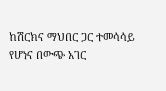ከሽርክና ማህበር ጋር ተመሳሳይ የሆነና በውጭ አገር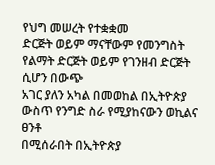የህግ መሠረት የተቋቋመ
ድርጅት ወይም ማናቸውም የመንግስት የልማት ድርጅት ወይም የገንዘብ ድርጅት ሲሆን በውጭ
አገር ያለን አካል በመወከል በኢትዮጵያ ውስጥ የንግድ ስራ የሚያከናውን ወኪልና ፀንቶ
በሚሰራበት በኢትዮጵያ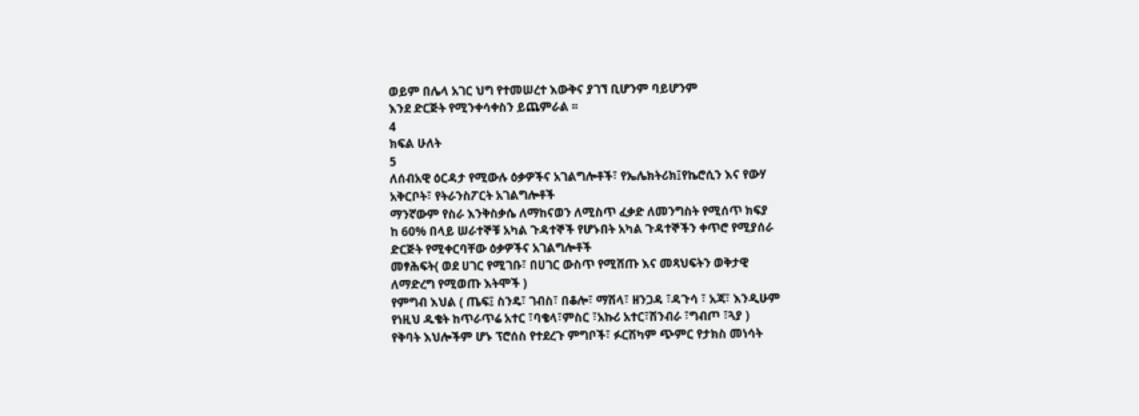ወይም በሌላ አገር ህግ የተመሠረተ እውቅና ያገኘ ቢሆንም ባይሆንም
እንደ ድርጅት የሚንቀሳቀስን ይጨምራል ፡፡
4
ክፍል ሁለት
5
ለሰብአዊ ዕርዳታ የሚውሉ ዕቃዎችና አገልግሎቶች፣ የኤሌክትሪክ፤የኬሮሲን እና የውሃ
አቅርቦት፣ የትራንስፖርት አገልግሎቶች
ማንኛውም የስራ እንቅስቃሴ ለማከናወን ለሚስጥ ፈቃድ ለመንግስት የሚሰጥ ክፍያ
ከ 60% በላይ ሠራተኞቹ አካል ጉዳተኞች የሆኑበት አካል ጉዳተኞችን ቀጥሮ የሚያሰራ
ድርጅት የሚቀርባቸው ዕቃዎችና አገልግሎቶች
መፃሕፍት( ወደ ሀገር የሚገቡ፣ በሀገር ውስጥ የሚሸጡ እና መጻህፍትን ወቅታዊ
ለማድረግ የሚወጡ እትሞች )
የምግብ እህል ( ጤፍ፤ ስንዴ፣ ገብስ፣ በቆሎ፣ ማሽላ፣ ዘንጋዳ ፣ዳጉሳ ፣ አጃ፣ እንዲሁም
የነዚህ ዱቄት ከጥራጥሬ አተር ፣ባቄላ፣ምስር ፣አኩሪ አተር፣ሽንብራ ፣ግብጦ ፣ጓያ )
የቅባት እህሎችም ሆኑ ፕሮሰስ የተደረጉ ምግቦች፣ ፉርሽካም ጭምር የታክስ መነሳት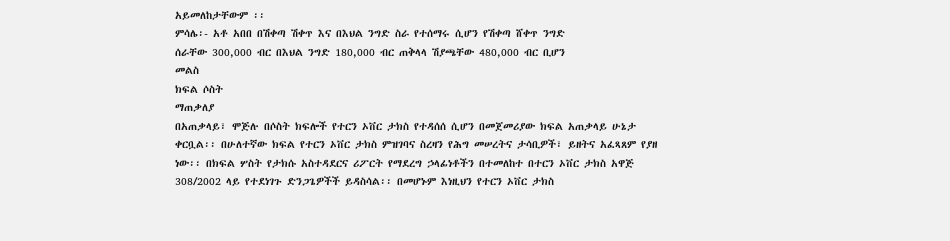አይመለከታቸውም ፡፡
ምሳሌ፡- አቶ አበበ በሽቀጣ ሽቀጥ እና በእህል ንግድ ስራ የተሰማሩ ሲሆን የሽቀጣ ሸቀጥ ንግድ
ሰራቸው 300,000 ብር በእህል ንግድ 180,000 ብር ጠቅላላ ሽያጫቸው 480,000 ብር ቢሆን
መልስ
ክፍል ሶስት
ማጠቃለያ
በአጠቃላይ፣ ሞጅሉ በሶስት ክፍሎች የተርን ኦቨር ታክስ የተዳሰሰ ሲሆን በመጀመሪያው ክፍል አጠቃላይ ሁኔታ
ቀርቧል፡፡ በሁለተኛው ክፍል የተርን ኦቨር ታክስ ምዝገባና ስረዛን የሕግ መሠረትና ታሳቢዎች፣ ይዘትና አፈጻጸም የያዘ
ነው፡፡ በክፍል ሦስት የታክሱ አስተዳደርና ሪፖርት የማደረግ ኃላፊነቶችን በተመለከተ በተርን ኦቨር ታክስ አዋጅ
308/2002 ላይ የተደነገጉ ድንጋጌዎችች ይዳስሳል፡፡ በመሆኑም እነዚህን የተርን ኦቨር ታክስ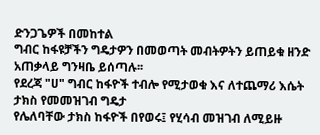ድንጋጌዎች በመከተል
ግብር ከፋዩቻችን ግዴታዎን በመወጣት መብትዎትን ይጠይቁ ዘንድ አጠቃላይ ግንዛቤ ይሰጣሉ፡፡
የደረጃ "ሀ" ግብር ከፋዮች ተብሎ የሚታወቁ እና ለተጨማሪ እሴት ታክስ የመመዝገብ ግዴታ
የሌለባቸው ታክስ ከፋዮች በየወሩ፤ የሂሳብ መዝገብ ለሚይዙ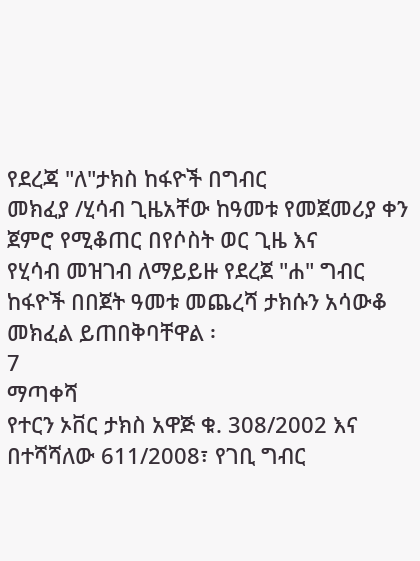የደረጃ "ለ"ታክስ ከፋዮች በግብር
መክፈያ /ሂሳብ ጊዜአቸው ከዓመቱ የመጀመሪያ ቀን ጀምሮ የሚቆጠር በየሶስት ወር ጊዜ እና
የሂሳብ መዝገብ ለማይይዙ የደረጀ "ሐ" ግብር ከፋዮች በበጀት ዓመቱ መጨረሻ ታክሱን አሳውቆ
መክፈል ይጠበቅባቸዋል ፡
7
ማጣቀሻ
የተርን ኦቨር ታክስ አዋጅ ቁ. 308/2002 እና በተሻሻለው 611/2008፣ የገቢ ግብር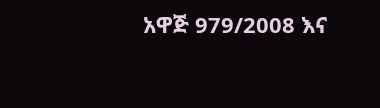አዋጅ 979/2008 እና